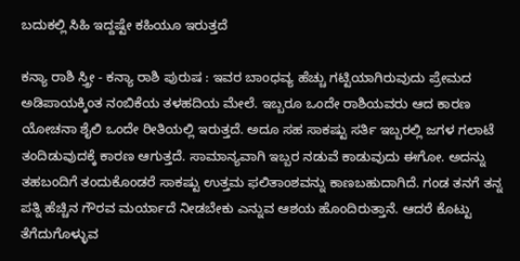ಬದುಕಲ್ಲಿ ಸಿಹಿ ಇದ್ದಷ್ಟೇ ಕಹಿಯೂ ಇರುತ್ತದೆ

ಕನ್ಯಾ ರಾಶಿ ಸ್ತ್ರೀ - ಕನ್ಯಾ ರಾಶಿ ಪುರುಷ : ಇವರ ಬಾಂಧವ್ಯ ಹೆಚ್ಚು ಗಟ್ಟಿಯಾಗಿರುವುದು ಪ್ರೇಮದ ಅಡಿಪಾಯಕ್ಕಿಂತ ನಂಬಿಕೆಯ ತಳಹದಿಯ ಮೇಲೆ. ಇಬ್ಬರೂ ಒಂದೇ ರಾಶಿಯವರು ಆದ ಕಾರಣ ಯೋಚನಾ ಶೈಲಿ ಒಂದೇ ರೀತಿಯಲ್ಲಿ ಇರುತ್ತದೆ. ಅದೂ ಸಹ ಸಾಕಷ್ಟು ಸರ್ತಿ ಇಬ್ಬರಲ್ಲಿ ಜಗಳ ಗಲಾಟೆ ತಂದಿಡುವುದಕ್ಕೆ ಕಾರಣ ಆಗುತ್ತದೆ. ಸಾಮಾನ್ಯವಾಗಿ ಇಬ್ಬರ ನಡುವೆ ಕಾಡುವುದು ಈಗೋ. ಅದನ್ನು ತಹಬಂದಿಗೆ ತಂದುಕೊಂಡರೆ ಸಾಕಷ್ಟು ಉತ್ತಮ ಫಲಿತಾಂಶವನ್ನು ಕಾಣಬಹುದಾಗಿದೆ. ಗಂಡ ತನಗೆ ತನ್ನ ಪತ್ನಿ ಹೆಚ್ಚಿನ ಗೌರವ ಮರ್ಯಾದೆ ನೀಡಬೇಕು ಎನ್ನುವ ಆಶಯ ಹೊಂದಿರುತ್ತಾನೆ. ಆದರೆ ಕೊಟ್ಟು ತೆಗೆದುಗೊಳ್ಳುವ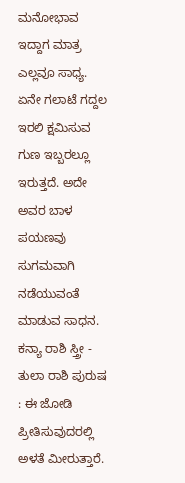ಮನೋಭಾವ ಇದ್ದಾಗ ಮಾತ್ರ ಎಲ್ಲವೂ ಸಾಧ್ಯ. ಏನೇ ಗಲಾಟೆ ಗದ್ದಲ ಇರಲಿ ಕ್ಷಮಿಸುವ ಗುಣ ಇಬ್ಬರಲ್ಲೂ ಇರುತ್ತದೆ. ಅದೇ ಅವರ ಬಾಳ ಪಯಣವು ಸುಗಮವಾಗಿ ನಡೆಯುವಂತೆ ಮಾಡುವ ಸಾಧನ.
ಕನ್ಯಾ ರಾಶಿ ಸ್ತ್ರೀ - ತುಲಾ ರಾಶಿ ಪುರುಷ : ಈ ಜೋಡಿ ಪ್ರೀತಿಸುವುದರಲ್ಲಿ ಅಳತೆ ಮೀರುತ್ತಾರೆ.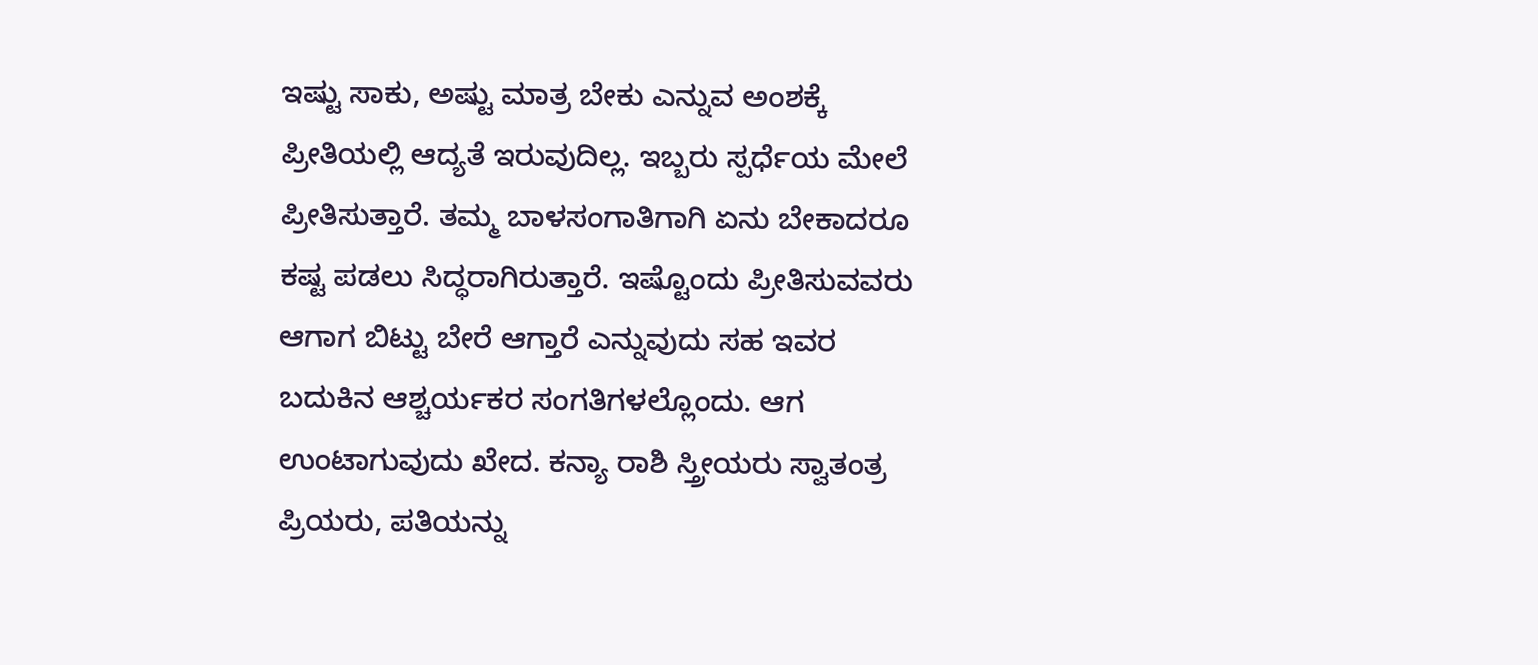ಇಷ್ಟು ಸಾಕು, ಅಷ್ಟು ಮಾತ್ರ ಬೇಕು ಎನ್ನುವ ಅಂಶಕ್ಕೆ ಪ್ರೀತಿಯಲ್ಲಿ ಆದ್ಯತೆ ಇರುವುದಿಲ್ಲ. ಇಬ್ಬರು ಸ್ಪರ್ಧೆಯ ಮೇಲೆ ಪ್ರೀತಿಸುತ್ತಾರೆ. ತಮ್ಮ ಬಾಳಸಂಗಾತಿಗಾಗಿ ಏನು ಬೇಕಾದರೂ ಕಷ್ಟ ಪಡಲು ಸಿದ್ಧರಾಗಿರುತ್ತಾರೆ. ಇಷ್ಟೊಂದು ಪ್ರೀತಿಸುವವರು ಆಗಾಗ ಬಿಟ್ಟು ಬೇರೆ ಆಗ್ತಾರೆ ಎನ್ನುವುದು ಸಹ ಇವರ ಬದುಕಿನ ಆಶ್ಚರ್ಯಕರ ಸಂಗತಿಗಳಲ್ಲೊಂದು. ಆಗ ಉಂಟಾಗುವುದು ಖೇದ. ಕನ್ಯಾ ರಾಶಿ ಸ್ತ್ರೀಯರು ಸ್ವಾತಂತ್ರ ಪ್ರಿಯರು, ಪತಿಯನ್ನು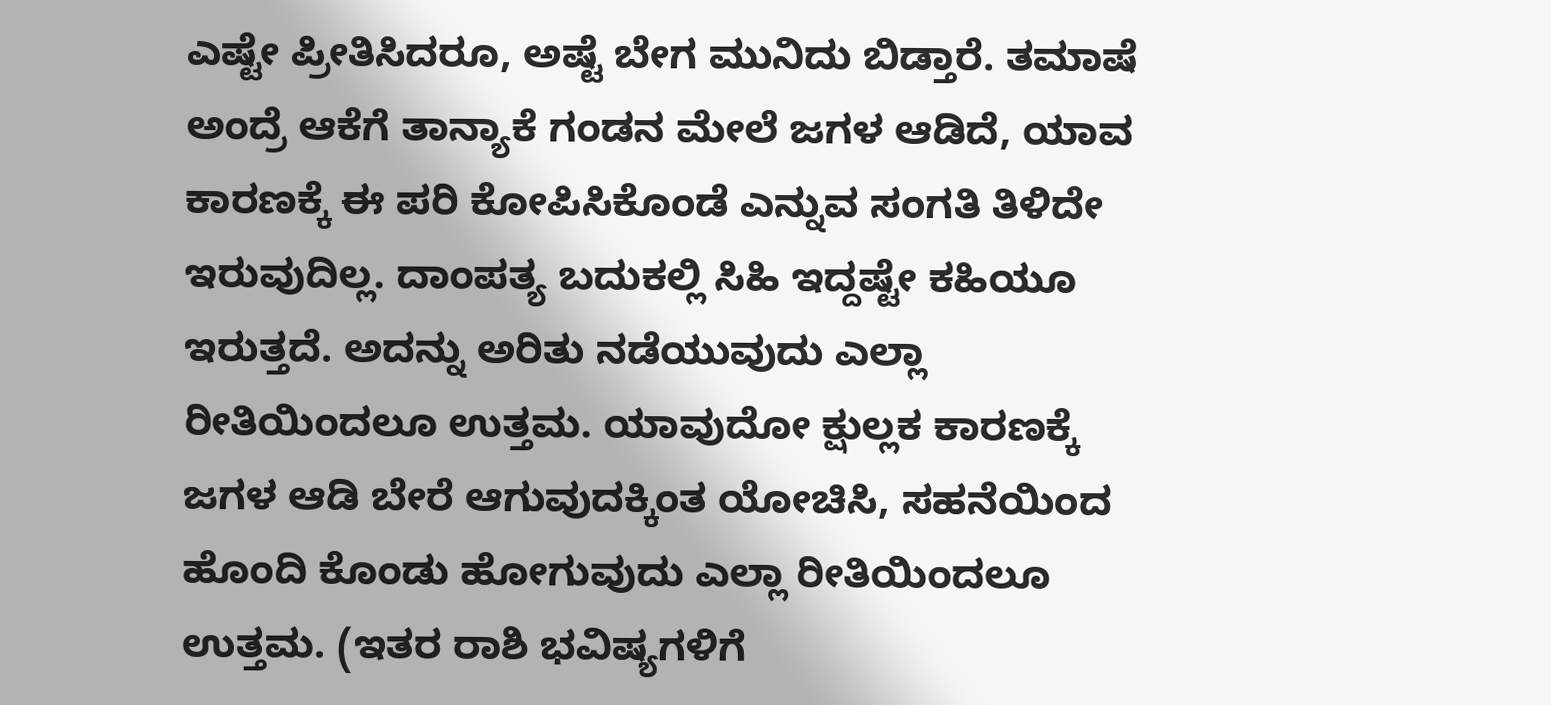ಎಷ್ಟೇ ಪ್ರೀತಿಸಿದರೂ, ಅಷ್ಟೆ ಬೇಗ ಮುನಿದು ಬಿಡ್ತಾರೆ. ತಮಾಷೆ ಅಂದ್ರೆ ಆಕೆಗೆ ತಾನ್ಯಾಕೆ ಗಂಡನ ಮೇಲೆ ಜಗಳ ಆಡಿದೆ, ಯಾವ ಕಾರಣಕ್ಕೆ ಈ ಪರಿ ಕೋಪಿಸಿಕೊಂಡೆ ಎನ್ನುವ ಸಂಗತಿ ತಿಳಿದೇ ಇರುವುದಿಲ್ಲ. ದಾಂಪತ್ಯ ಬದುಕಲ್ಲಿ ಸಿಹಿ ಇದ್ದಷ್ಟೇ ಕಹಿಯೂ ಇರುತ್ತದೆ. ಅದನ್ನು ಅರಿತು ನಡೆಯುವುದು ಎಲ್ಲಾ ರೀತಿಯಿಂದಲೂ ಉತ್ತಮ. ಯಾವುದೋ ಕ್ಷುಲ್ಲಕ ಕಾರಣಕ್ಕೆ ಜಗಳ ಆಡಿ ಬೇರೆ ಆಗುವುದಕ್ಕಿಂತ ಯೋಚಿಸಿ, ಸಹನೆಯಿಂದ ಹೊಂದಿ ಕೊಂಡು ಹೋಗುವುದು ಎಲ್ಲಾ ರೀತಿಯಿಂದಲೂ ಉತ್ತಮ. (ಇತರ ರಾಶಿ ಭವಿಷ್ಯಗಳಿಗೆ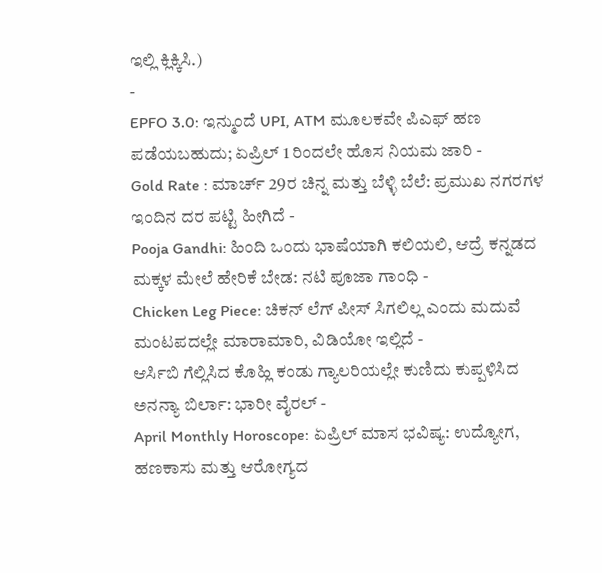ಇಲ್ಲಿ ಕ್ಲಿಕ್ಕಿಸಿ.)
-
EPFO 3.0: ಇನ್ಮುಂದೆ UPI, ATM ಮೂಲಕವೇ ಪಿಎಫ್ ಹಣ ಪಡೆಯಬಹುದು; ಏಪ್ರಿಲ್ 1 ರಿಂದಲೇ ಹೊಸ ನಿಯಮ ಜಾರಿ -
Gold Rate : ಮಾರ್ಚ್ 29ರ ಚಿನ್ನ ಮತ್ತು ಬೆಳ್ಳಿ ಬೆಲೆ: ಪ್ರಮುಖ ನಗರಗಳ ಇಂದಿನ ದರ ಪಟ್ಟಿ ಹೀಗಿದೆ -
Pooja Gandhi: ಹಿಂದಿ ಒಂದು ಭಾಷೆಯಾಗಿ ಕಲಿಯಲಿ, ಆದ್ರೆ ಕನ್ನಡದ ಮಕ್ಕಳ ಮೇಲೆ ಹೇರಿಕೆ ಬೇಡ: ನಟಿ ಪೂಜಾ ಗಾಂಧಿ -
Chicken Leg Piece: ಚಿಕನ್ ಲೆಗ್ ಪೀಸ್ ಸಿಗಲಿಲ್ಲ ಎಂದು ಮದುವೆ ಮಂಟಪದಲ್ಲೇ ಮಾರಾಮಾರಿ, ವಿಡಿಯೋ ಇಲ್ಲಿದೆ -
ಆರ್ಸಿಬಿ ಗೆಲ್ಲಿಸಿದ ಕೊಹ್ಲಿ ಕಂಡು ಗ್ಯಾಲರಿಯಲ್ಲೇ ಕುಣಿದು ಕುಪ್ಪಳಿಸಿದ ಅನನ್ಯಾ ಬಿರ್ಲಾ: ಭಾರೀ ವೈರಲ್ -
April Monthly Horoscope: ಏಪ್ರಿಲ್ ಮಾಸ ಭವಿಷ್ಯ: ಉದ್ಯೋಗ, ಹಣಕಾಸು ಮತ್ತು ಆರೋಗ್ಯದ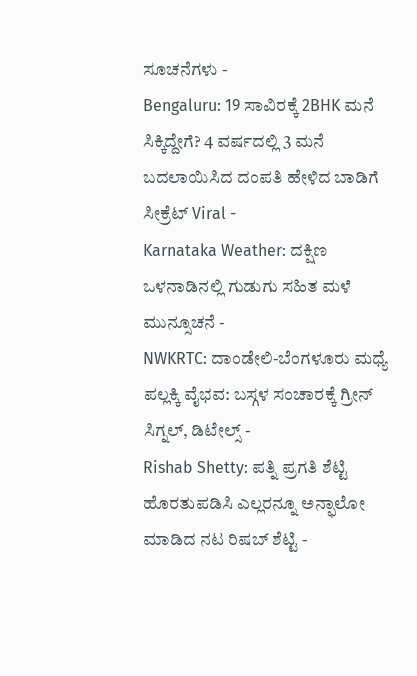ಸೂಚನೆಗಳು -
Bengaluru: 19 ಸಾವಿರಕ್ಕೆ 2BHK ಮನೆ ಸಿಕ್ಕಿದ್ದೇಗೆ? 4 ವರ್ಷದಲ್ಲಿ 3 ಮನೆ ಬದಲಾಯಿಸಿದ ದಂಪತಿ ಹೇಳಿದ ಬಾಡಿಗೆ ಸೀಕ್ರೆಟ್ Viral -
Karnataka Weather: ದಕ್ಷಿಣ ಒಳನಾಡಿನಲ್ಲಿ ಗುಡುಗು ಸಹಿತ ಮಳೆ ಮುನ್ಸೂಚನೆ -
NWKRTC: ದಾಂಡೇಲಿ-ಬೆಂಗಳೂರು ಮಧ್ಯೆ ಪಲ್ಲಕ್ಕಿ ವೈಭವ: ಬಸ್ಗಳ ಸಂಚಾರಕ್ಕೆ ಗ್ರೀನ್ ಸಿಗ್ನಲ್, ಡಿಟೇಲ್ಸ್ -
Rishab Shetty: ಪತ್ನಿ ಪ್ರಗತಿ ಶೆಟ್ಟಿ ಹೊರತುಪಡಿಸಿ ಎಲ್ಲರನ್ನೂ ಅನ್ಫಾಲೋ ಮಾಡಿದ ನಟ ರಿಷಬ್ ಶೆಟ್ಟಿ -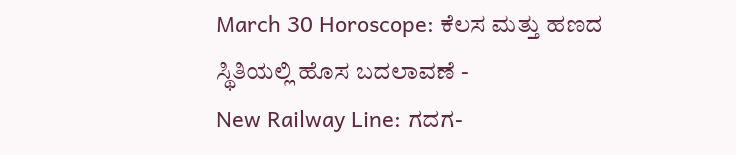March 30 Horoscope: ಕೆಲಸ ಮತ್ತು ಹಣದ ಸ್ಥಿತಿಯಲ್ಲಿ ಹೊಸ ಬದಲಾವಣೆ -
New Railway Line: ಗದಗ-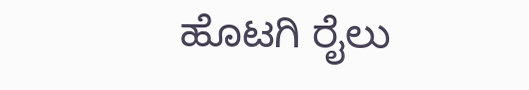ಹೊಟಗಿ ರೈಲು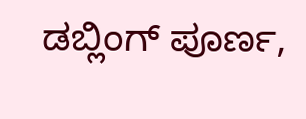ಡಬ್ಲಿಂಗ್ ಪೂರ್ಣ,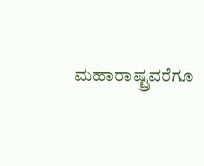ಮಹಾರಾಷ್ಟ್ರವರೆಗೂ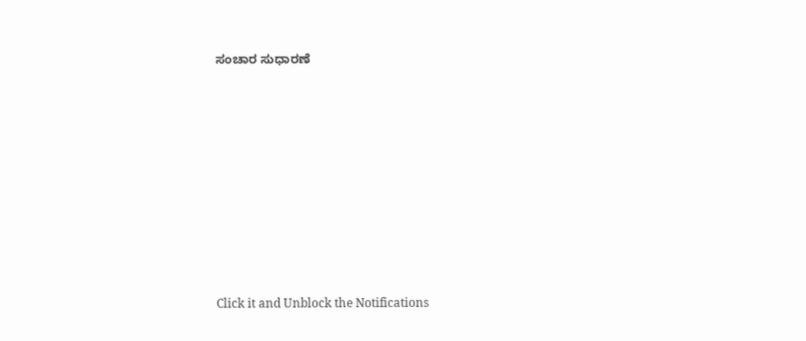ಸಂಚಾರ ಸುಧಾರಣೆ












Click it and Unblock the Notifications